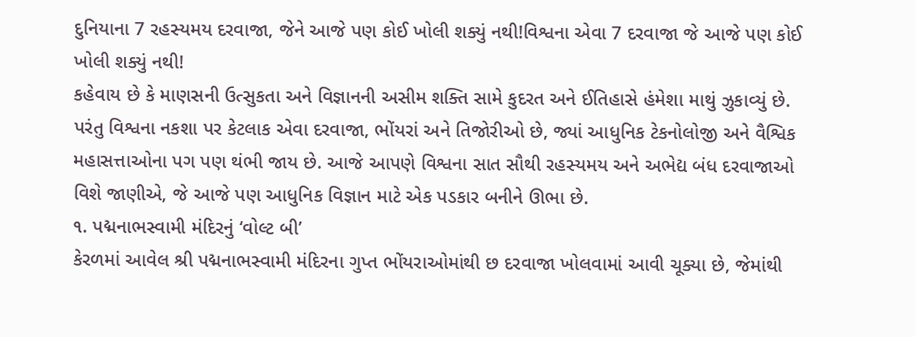દુનિયાના 7 રહસ્યમય દરવાજા, જેને આજે પણ કોઈ ખોલી શક્યું નથી!વિશ્વના એવા 7 દરવાજા જે આજે પણ કોઈ ખોલી શક્યું નથી!
કહેવાય છે કે માણસની ઉત્સુકતા અને વિજ્ઞાનની અસીમ શક્તિ સામે કુદરત અને ઈતિહાસે હંમેશા માથું ઝુકાવ્યું છે. પરંતુ વિશ્વના નકશા પર કેટલાક એવા દરવાજા, ભોંયરાં અને તિજોરીઓ છે, જ્યાં આધુનિક ટેકનોલોજી અને વૈશ્વિક મહાસત્તાઓના પગ પણ થંભી જાય છે. આજે આપણે વિશ્વના સાત સૌથી રહસ્યમય અને અભેદ્ય બંધ દરવાજાઓ વિશે જાણીએ, જે આજે પણ આધુનિક વિજ્ઞાન માટે એક પડકાર બનીને ઊભા છે.
૧. પદ્મનાભસ્વામી મંદિરનું ‘વોલ્ટ બી’
કેરળમાં આવેલ શ્રી પદ્મનાભસ્વામી મંદિરના ગુપ્ત ભોંયરાઓમાંથી છ દરવાજા ખોલવામાં આવી ચૂક્યા છે, જેમાંથી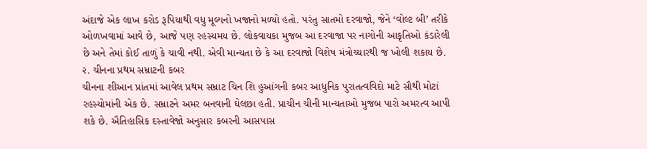અંદાજે એક લાખ કરોડ રૂપિયાથી વધુ મૂલ્યનો ખજાનો મળ્યો હતો. પરંતુ સાતમો દરવાજો, જેને ‘વોલ્ટ બી’ તરીકે ઓળખવામાં આવે છે, આજે પણ રહસ્યમય છે. લોકવાયકા મુજબ આ દરવાજા પર નાગોની આકૃતિઓ કંડારેલી છે અને તેમાં કોઈ તાળું કે ચાવી નથી. એવી માન્યતા છે કે આ દરવાજો વિશેષ મંત્રોચ્ચારથી જ ખોલી શકાય છે.
૨. ચીનના પ્રથમ સમ્રાટની કબર
ચીનના શીઆન પ્રાંતમાં આવેલ પ્રથમ સમ્રાટ ચિન શિ હુઆંગની કબર આધુનિક પુરાતત્વવિદો માટે સૌથી મોટાં રહસ્યોમાંની એક છે. સમ્રાટને અમર બનવાની ઘેલછા હતી. પ્રાચીન ચીની માન્યતાઓ મુજબ પારો અમરત્વ આપી શકે છે. ઐતિહાસિક દસ્તાવેજો અનુસાર કબરની આસપાસ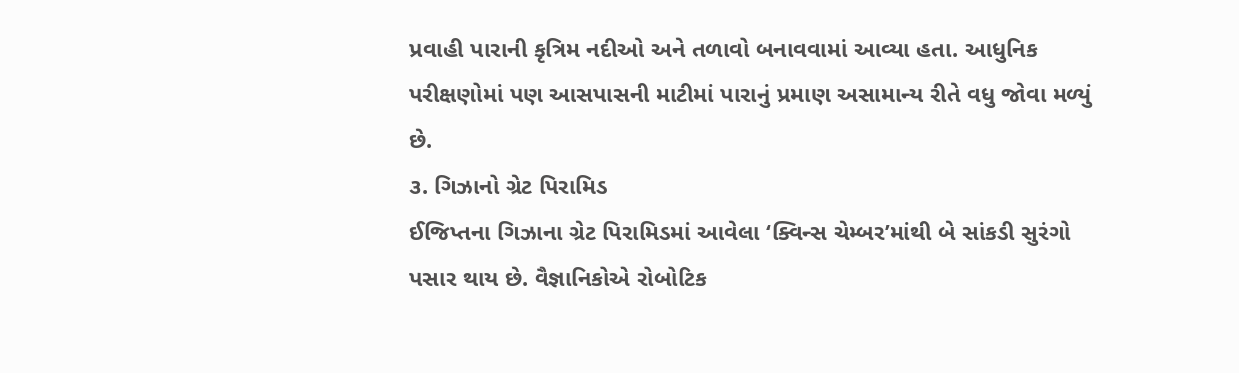પ્રવાહી પારાની કૃત્રિમ નદીઓ અને તળાવો બનાવવામાં આવ્યા હતા. આધુનિક પરીક્ષણોમાં પણ આસપાસની માટીમાં પારાનું પ્રમાણ અસામાન્ય રીતે વધુ જોવા મળ્યું છે.
૩. ગિઝાનો ગ્રેટ પિરામિડ
ઈજિપ્તના ગિઝાના ગ્રેટ પિરામિડમાં આવેલા ‘ક્વિન્સ ચેમ્બર’માંથી બે સાંકડી સુરંગો પસાર થાય છે. વૈજ્ઞાનિકોએ રોબોટિક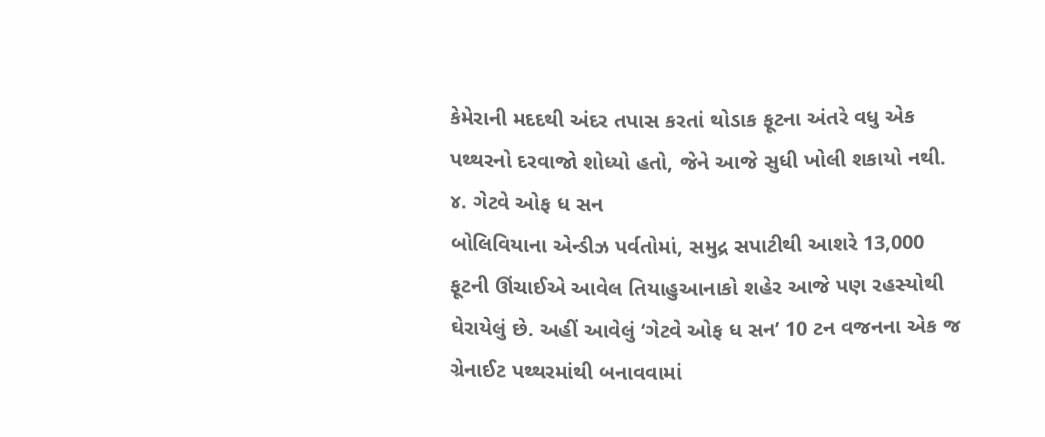કેમેરાની મદદથી અંદર તપાસ કરતાં થોડાક ફૂટના અંતરે વધુ એક પથ્થરનો દરવાજો શોધ્યો હતો, જેને આજે સુધી ખોલી શકાયો નથી.
૪. ગેટવે ઓફ ધ સન
બોલિવિયાના એન્ડીઝ પર્વતોમાં, સમુદ્ર સપાટીથી આશરે 13,000 ફૂટની ઊંચાઈએ આવેલ તિયાહુઆનાકો શહેર આજે પણ રહસ્યોથી ઘેરાયેલું છે. અહીં આવેલું ‘ગેટવે ઓફ ધ સન’ 10 ટન વજનના એક જ ગ્રેનાઈટ પથ્થરમાંથી બનાવવામાં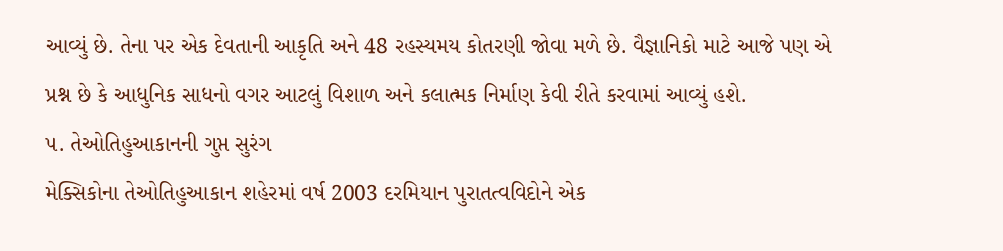આવ્યું છે. તેના પર એક દેવતાની આકૃતિ અને 48 રહસ્યમય કોતરણી જોવા મળે છે. વૈજ્ઞાનિકો માટે આજે પણ એ પ્રશ્ન છે કે આધુનિક સાધનો વગર આટલું વિશાળ અને કલાત્મક નિર્માણ કેવી રીતે કરવામાં આવ્યું હશે.
૫. તેઓતિહુઆકાનની ગુપ્ત સુરંગ
મેક્સિકોના તેઓતિહુઆકાન શહેરમાં વર્ષ 2003 દરમિયાન પુરાતત્વવિદોને એક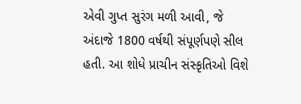એવી ગુપ્ત સુરંગ મળી આવી, જે અંદાજે 1800 વર્ષથી સંપૂર્ણપણે સીલ હતી. આ શોધે પ્રાચીન સંસ્કૃતિઓ વિશે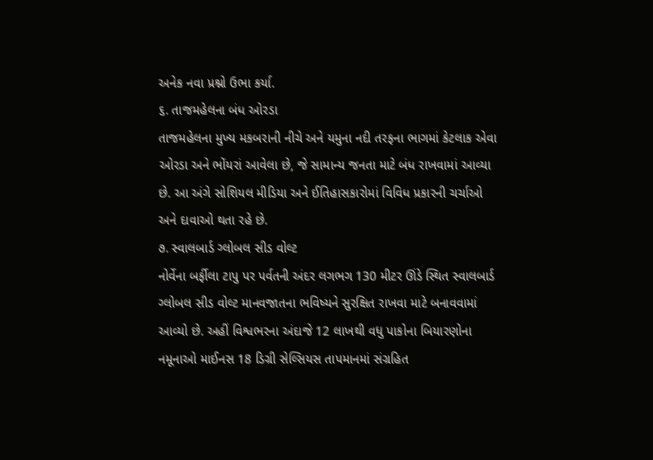અનેક નવા પ્રશ્નો ઉભા કર્યા.
૬. તાજમહેલના બંધ ઓરડા
તાજમહેલના મુખ્ય મકબરાની નીચે અને યમુના નદી તરફના ભાગમાં કેટલાક એવા ઓરડા અને ભોંયરાં આવેલા છે, જે સામાન્ય જનતા માટે બંધ રાખવામાં આવ્યા છે. આ અંગે સોશિયલ મીડિયા અને ઈતિહાસકારોમાં વિવિધ પ્રકારની ચર્ચાઓ અને દાવાઓ થતા રહે છે.
૭. સ્વાલબાર્ડ ગ્લોબલ સીડ વોલ્ટ
નોર્વેના બર્ફીલા ટાપુ પર પર્વતની અંદર લગભગ 130 મીટર ઊંડે સ્થિત સ્વાલબાર્ડ ગ્લોબલ સીડ વોલ્ટ માનવજાતના ભવિષ્યને સુરક્ષિત રાખવા માટે બનાવવામાં આવ્યો છે. અહીં વિશ્વભરના અંદાજે 12 લાખથી વધુ પાકોના બિયારણોના નમૂનાઓ માઈનસ 18 ડિગ્રી સેલ્સિયસ તાપમાનમાં સંગ્રહિત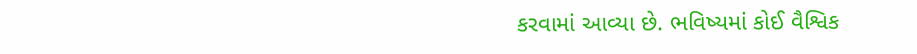કરવામાં આવ્યા છે. ભવિષ્યમાં કોઈ વૈશ્વિક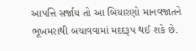આપત્તિ સર્જાય તો આ બિયારણો માનવજાતને ભૂખમરાથી બચાવવામાં મદદરૂપ થઈ શકે છે.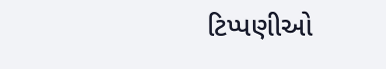ટિપ્પણીઓ